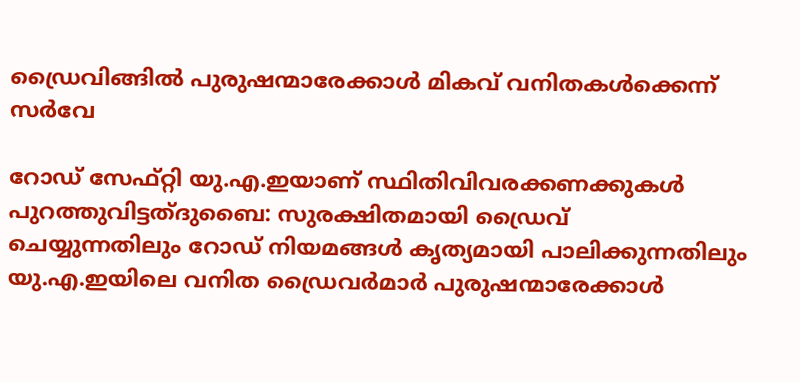ഡ്രൈവിങ്ങിൽ പുരുഷന്മാരേക്കാൾ മികവ് വനിതകൾക്കെന്ന് സർവേ

റോഡ് സേഫ്റ്റി യു.എ.ഇയാണ് സ്ഥിതിവിവരക്കണക്കുകൾ പുറത്തുവിട്ടത്ദുബൈ: സുരക്ഷിതമായി ഡ്രൈവ് ചെയ്യുന്നതിലും റോഡ് നിയമങ്ങൾ കൃത്യമായി പാലിക്കുന്നതിലും യു.എ.ഇയിലെ വനിത ഡ്രൈവർമാർ പുരുഷന്മാരേക്കാൾ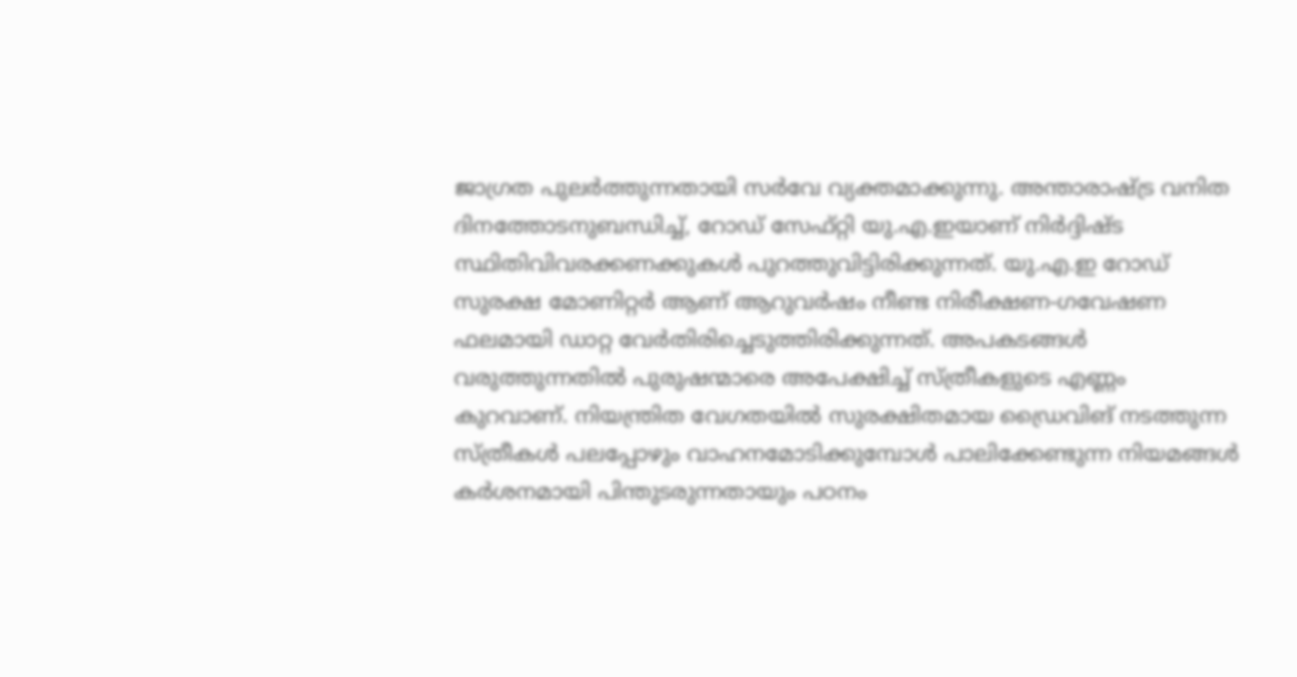ജാഗ്രത പുലർത്തുന്നതായി സർവേ വ്യക്തമാക്കുന്നു. അന്താരാഷ്ട്ര വനിത ദിനത്തോടനുബന്ധിച്ച്, റോഡ് സേഫ്റ്റി യു.എ.ഇയാണ് നിർദ്ദിഷ്ട സ്ഥിതിവിവരക്കണക്കുകൾ പുറത്തുവിട്ടിരിക്കുന്നത്. യു.എ.ഇ റോഡ് സുരക്ഷ മോണിറ്റർ ആണ് ആറുവർഷം നീണ്ട നിരീക്ഷണ-ഗവേഷണ ഫലമായി ഡാറ്റ വേർതിരിച്ചെടുത്തിരിക്കുന്നത്. അപകടങ്ങൾ വരുത്തുന്നതിൽ പുരുഷന്മാരെ അപേക്ഷിച്ച് സ്ത്രീകളുടെ എണ്ണം കുറവാണ്. നിയന്ത്രിത വേഗതയിൽ സുരക്ഷിതമായ ഡ്രൈവിങ് നടത്തുന്ന സ്ത്രീകൾ പലപ്പോഴും വാഹനമോടിക്കുമ്പോൾ പാലിക്കേണ്ടുന്ന നിയമങ്ങൾ കർശനമായി പിന്തുടരുന്നതായും പഠനം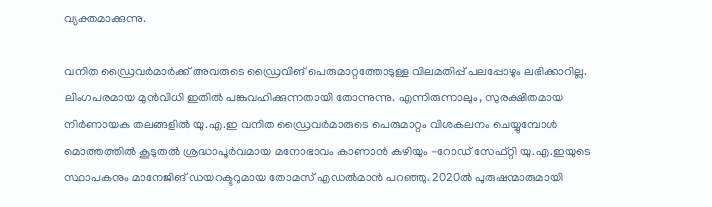വ്യക്തമാക്കുന്നു.

വനിത ഡ്രൈവർമാർക്ക് അവരുടെ ഡ്രൈവിങ് പെരുമാറ്റത്തോടുള്ള വിലമതിപ്പ് പലപ്പോഴും ലഭിക്കാറില്ല. ലിംഗപരമായ മുൻവിധി ഇതിൽ പങ്കുവഹിക്കുന്നതായി തോന്നുന്നു. എന്നിരുന്നാലും, സുരക്ഷിതമായ നിർണായക തലങ്ങളിൽ യു.എ.ഇ വനിത ഡ്രൈവർമാരുടെ പെരുമാറ്റം വിശകലനം ചെയ്യുമ്പോൾ മൊത്തത്തിൽ കൂടുതൽ ശ്രദ്ധാപൂർവമായ മനോഭാവം കാണാൻ കഴിയും -റോഡ് സേഫ്റ്റി യു.എ.ഇയുടെ സ്ഥാപകനും മാനേജിങ് ഡയറക്ടറുമായ തോമസ് എഡൽമാൻ പറഞ്ഞു. 2020ൽ പുരുഷന്മാരുമായി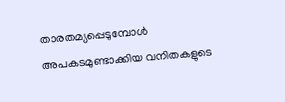താരതമ്യപ്പെടുമ്പോൾ അപകടമുണ്ടാക്കിയ വനിതകളുടെ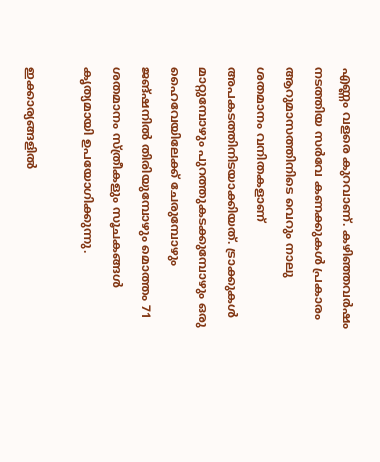എണ്ണം വളരെ കുറവാണ്. കഴിഞ്ഞവർഷം നടത്തിയ സർവേ കണക്കുകൾ പ്രകാരം ആറുമാസത്തിനിടെ വെറും നാലു ശതമാനം വനിതകളാണ് അപകടത്തിനിടയാക്കിയത്. ട്രാക്കുകൾ മാറ്റുമ്പോഴും പുറത്തുകടക്കുമ്പോഴും ഒരു ഹൈവേയിലേക്ക് ചേരുമ്പോഴും ജങ്ഷനിൽ തിരിയുമ്പോഴും മൊത്തം 71 ശതമാനം സ്ത്രീകളും സൂചകങ്ങൾ കൃത്യമായി ഉപയോഗിക്കുന്നു.

ഇക്കാര്യങ്ങളിൽ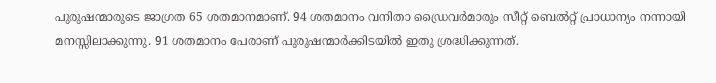പുരുഷന്മാരുടെ ജാഗ്രത 65 ശതമാനമാണ്. 94 ശതമാനം വനിതാ ഡ്രൈവർമാരും സീറ്റ് ബെൽറ്റ് പ്രാധാന്യം നന്നായി മനസ്സിലാക്കുന്നു. 91 ശതമാനം പേരാണ് പുരുഷന്മാർക്കിടയിൽ ഇതു ശ്രദ്ധിക്കുന്നത്.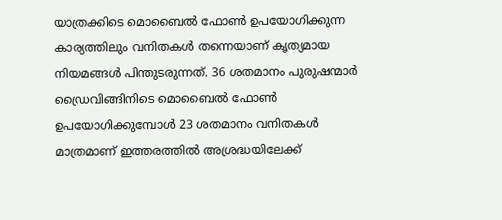യാത്രക്കിടെ മൊബൈൽ ഫോൺ ഉപയോഗിക്കുന്ന കാര്യത്തിലും വനിതകൾ തന്നെയാണ് കൃത്യമായ നിയമങ്ങൾ പിന്തുടരുന്നത്. 36 ശതമാനം പുരുഷന്മാർ ഡ്രൈവിങ്ങിനിടെ മൊബൈൽ ഫോൺ ഉപയോഗിക്കുമ്പോൾ 23 ശതമാനം വനിതകൾ മാത്രമാണ് ഇത്തരത്തിൽ അശ്രദ്ധയിലേക്ക്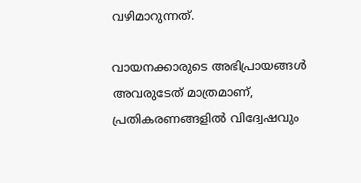വഴിമാറുന്നത്.

വായനക്കാരുടെ അഭിപ്രായങ്ങള്‍ അവരുടേത് മാത്രമാണ്, പ്രതികരണങ്ങളിൽ വിദ്വേഷവും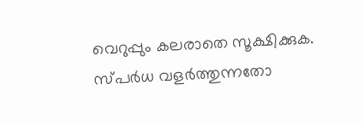വെറുപ്പും കലരാതെ സൂക്ഷിക്കുക. സ്പർധ വളർത്തുന്നതോ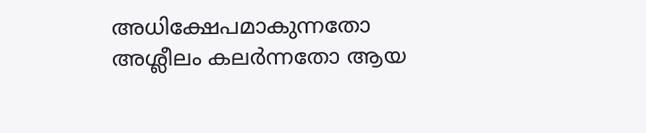അധിക്ഷേപമാകുന്നതോ അശ്ലീലം കലർന്നതോ ആയ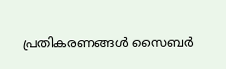പ്രതികരണങ്ങൾ സൈബർ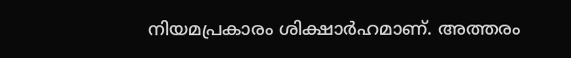നിയമപ്രകാരം ശിക്ഷാർഹമാണ്. അത്തരം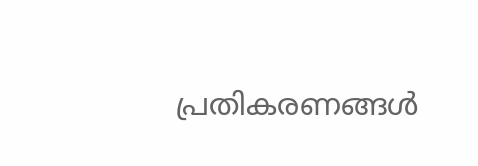പ്രതികരണങ്ങൾ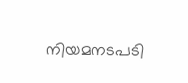നിയമനടപടി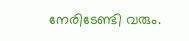നേരിടേണ്ടി വരും.